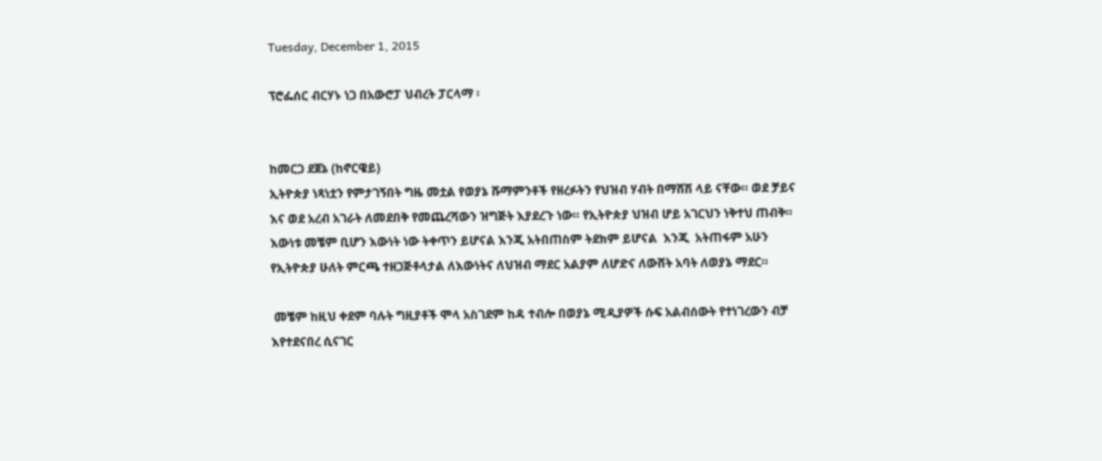Tuesday, December 1, 2015

ፕሮፌሰር ብርሃኑ ነጋ በአውሮፓ ህብረት ፓርላማ ፡


ከመርጋ ደጀኔ (ከኖርዌይ)
ኢትዮጵያ ነጻነቷን የምታገኝበት ግዜ መቷል የወያኔ ሹማምንቶች የዘረፉትን የህዝብ ሃብት በማሸሽ ላይ ናቸው። ወደ ቻይና እና ወደ አረብ አገራት ለመደበቅ የመጨረሻውን ዝግጅት እያደረጉ ነው። የኢትዮጵያ ህዝብ ሆይ አገርህን ነቅተህ ጠብቅ።
እውነቱ መቼም ቢሆን እውነት ነው ትቀጥን ይሆናል እንጂ አትበጠስም ትደክም ይሆናል  እንጂ  አትጠፋም አሁን የኢትዮጵያ ሁለት ምርጫ ተዘጋጅቶላታል ለእውነትና ለህዝብ ማደር አልያም ለሆድና ለውሸት አባት ለወያኔ ማደር።

 መቼም ከዚህ ቀደም ባሉት ግዚያቶች ሞላ አስገደም ከዳ ተብሎ በወያኔ ሚዲያዎች ሱፍ አልብሰውት የተነገረውን ብቻ እየተደናበረ ሲናገር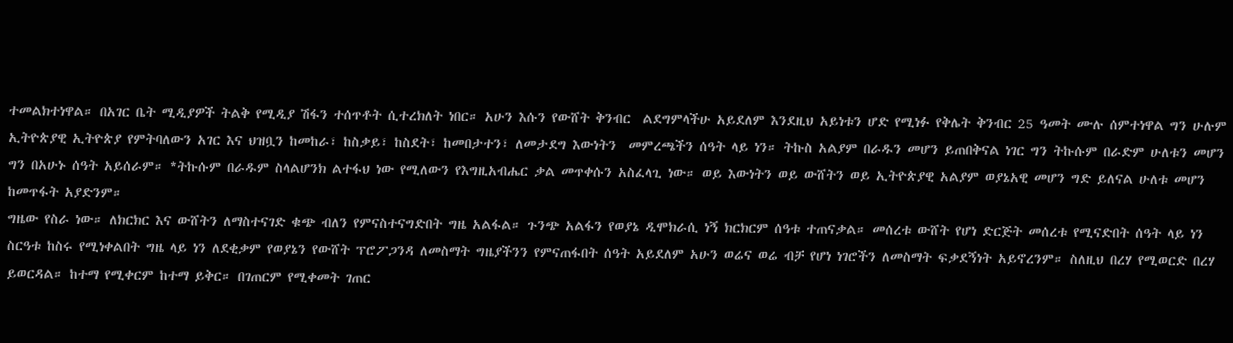ተመልክተነዋል። በአገር ቤት ሚዲያዎች ትልቅ የሚዲያ ሽፋን ተሰጥቶት ሲተረክለት ነበር። አሁን እሱን የውሸት ቅንብር  ልደግምላችሁ አይደለም እንደዚህ አይነቱን ሆድ የሚነፉ የቅሌት ቅንብር 25 ዓመት ሙሉ ሰምተነዋል ግን ሁሉም ኢትዮጵያዊ ኢትዮጵያ የምትባለውን አገር እና ህዝቧን ከመከራ፣ ከስቃይ፣ ከስደት፣ ከመበታተን፣ ለመታደግ እውነትን  መምረጫችን ሰዓት ላይ ነን። ትኩስ አልያም በራዱን መሆን ይጠበቅናል ነገር ግን ትኩሱም በራድም ሁለቱን መሆን ግን በአሁኑ ሰዓት አይሰራም። *ትኩሱም በራዱም ስላልሆንክ ልተፋህ ነው የሚለውን የእግዚአብሔር ቃል መጥቀሱን አስፈላጊ ነው። ወይ እውነትን ወይ ውሸትን ወይ ኢትዮጵያዊ አልያም ወያኔአዊ መሆን ግድ ይለናል ሁለቱ መሆን ከመጥፋት አያድንም።
ግዜው የስራ ነው። ለክርክር እና ውሸትን ለማስተናገድ ቁጭ ብለን የምናስተናግድበት ግዜ አልፋል። ጉንጭ አልፋን የወያኔ ዲሞክራሲ ነኝ ክርክርም ሰዓቱ ተጠናቃል። መሰረቱ ውሸት የሆነ ድርጅት መሰረቱ የሚናድበት ሰዓት ላይ ነን ስርዓቱ ከስሩ የሚነቀልበት ግዜ ላይ ነን ለደቂቃም የወያኔን የውሸት ፕሮፖጋንዳ ለመስማት ግዜያችንን የምናጠፋበት ሰዓት አይደለም አሁን ወሬና ወሬ ብቻ የሆነ ነገሮችን ለመስማት ፍቃደኝነት አይኖረንም። ስለዚህ በረሃ የሚወርድ በረሃ ይወርዳል። ከተማ የሚቀርም ከተማ ይቅር። በገጠርም የሚቀመት ገጠር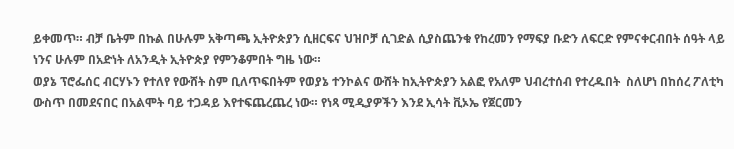ይቀመጥ። ብቻ ቤትም በኩል በሁሉም አቅጣጫ ኢትዮጵያን ሲዘርፍና ህዝቦቻ ሲገድል ሲያስጨንቁ የከረመን የማፍያ ቡድን ለፍርድ የምናቀርብበት ሰዓት ላይ ነንና ሁሉም በአድነት ለአንዲት ኢትዮጵያ የምንቆምበት ግዜ ነው።
ወያኔ ፕሮፌሰር ብርሃኑን የተለየ የውሸት ስም ቢለጥፍበትም የወያኔ ተንኮልና ውሸት ከኢትዮጵያን አልፎ የአለም ህብረተሰብ የተረዱበት  ስለሆነ በከሰረ ፖለቲካ ውስጥ በመደናበር በአልሞት ባይ ተጋዳይ እየተፍጨረጨረ ነው። የነጻ ሚዲያዎችን እንደ ኢሳት ቪኦኤ የጀርመን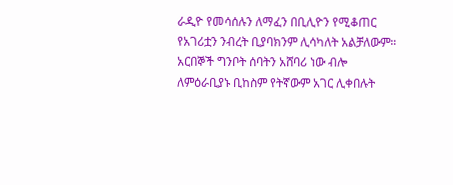ራዲዮ የመሳሰሉን ለማፈን በቢሊዮን የሚቆጠር የአገሪቷን ንብረት ቢያባክንም ሊሳካለት አልቻለውም። አርበኞች ግንቦት ሰባትን አሸባሪ ነው ብሎ ለምዕራቢያኑ ቢከስም የትኛውም አገር ሊቀበሉት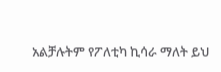አልቻሉትም የፖለቲካ ኪሳራ ማለት ይህ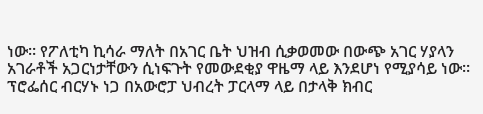ነው። የፖለቲካ ኪሳራ ማለት በአገር ቤት ህዝብ ሲቃወመው በውጭ አገር ሃያላን አገራቶች አጋርነታቸውን ሲነፍጉት የመውደቂያ ዋዜማ ላይ እንደሆነ የሚያሳይ ነው።
ፕሮፌሰር ብርሃኑ ነጋ በአውሮፓ ህብረት ፓርላማ ላይ በታላቅ ክብር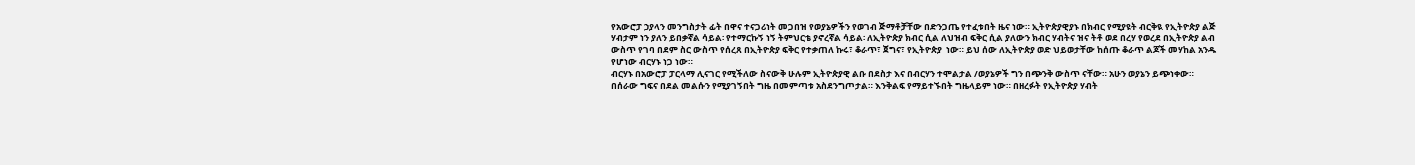የአውሮፓ ኃያላን መንግስታት ፊት በዋና ተናጋሪነት መጋበዝ የወያኔዎችን የወገብ ጅማቶቻቸው በድንጋጤ የተፈቱበት ዜና ነው። ኢትዮጵያዊያኑ በክብር የሚያዩት ብርቅዪ የኢትዮጵያ ልጅ ሃብታም ነን ያለን ይበቃኛል ሳይል፡ የተማርኩኝ ነኝ ትምህርቴ ያኖረኛል ሳይል፡ ለኢትዮጵያ ክብር ሲል ለህዝብ ፍቅር ሲል ያለውን ክብር ሃብትና ዝና ትቶ ወደ በረሃ የወረደ በኢትዮጵያ ልብ ውስጥ የገባ በደም ስር ውስጥ የሰረጸ በኢትዮጵያ ፍቅር የተቃጠለ ኩሩ፣ ቆራጥ፣ ጀግና፣ የኢትዮጵያ  ነው። ይህ ሰው ለኢትዮጵያ ወድ ህይወታቸው ከሰጡ ቆራጥ ልጆች መሃከል አንዱ የሆነው ብርሃኑ ነጋ ነው።
ብርሃኑ በአውሮፓ ፓርላማ ሊናገር የሚችለው ስናውቅ ሁሉም ኢትዮጵያዊ ልቡ በደስታ እና በብርሃን ተሞልታል /ወያኔዎች ግን በጭንቅ ውስጥ ናቸው። አሁን ወያኔን ይጭነቀው። በሰራው ግፍና በደል መልሱን የሚያገኝበት ግዜ በመምጣቱ አስደንግጦታል። እንቅልፍ የማይተኙበት ግዜላይም ነው። በዘረፉት የኢትዮጵያ ሃብት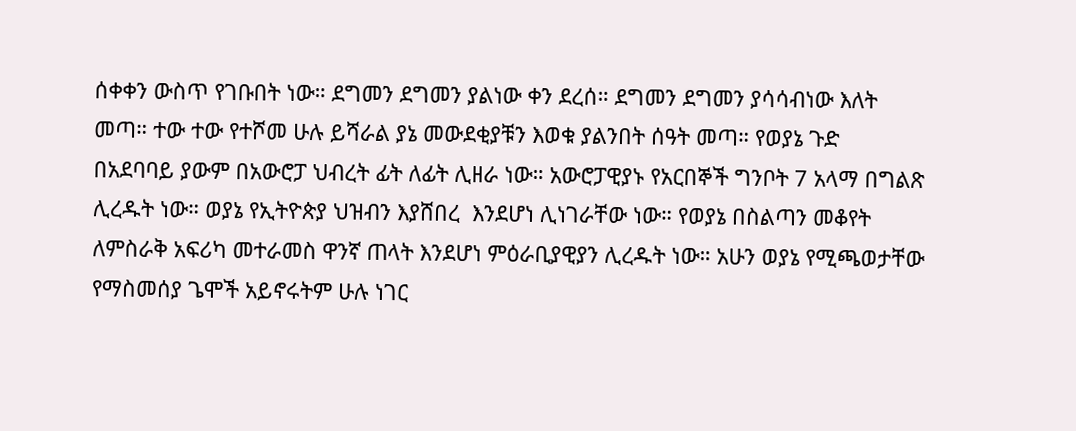ሰቀቀን ውስጥ የገቡበት ነው። ደግመን ደግመን ያልነው ቀን ደረሰ። ደግመን ደግመን ያሳሳብነው እለት መጣ። ተው ተው የተሾመ ሁሉ ይሻራል ያኔ መውደቂያቹን እወቁ ያልንበት ሰዓት መጣ። የወያኔ ጉድ በአደባባይ ያውም በአውሮፓ ህብረት ፊት ለፊት ሊዘራ ነው። አውሮፓዊያኑ የአርበኞች ግንቦት 7 አላማ በግልጽ ሊረዱት ነው። ወያኔ የኢትዮጵያ ህዝብን እያሸበረ  እንደሆነ ሊነገራቸው ነው። የወያኔ በስልጣን መቆየት ለምስራቅ አፍሪካ መተራመስ ዋንኛ ጠላት እንደሆነ ምዕራቢያዊያን ሊረዱት ነው። አሁን ወያኔ የሚጫወታቸው የማስመሰያ ጌሞች አይኖሩትም ሁሉ ነገር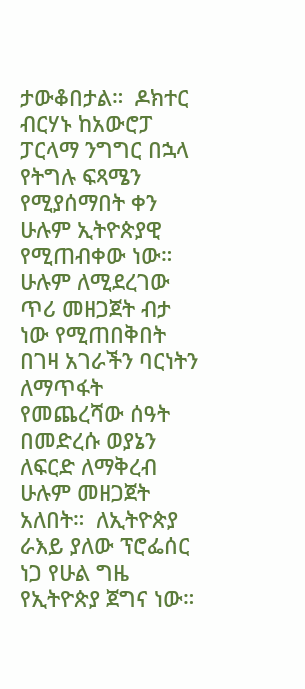ታውቆበታል።  ዶክተር ብርሃኑ ከአውሮፓ ፓርላማ ንግግር በኋላ የትግሉ ፍጻሜን የሚያሰማበት ቀን ሁሉም ኢትዮጵያዊ የሚጠብቀው ነው። ሁሉም ለሚደረገው ጥሪ መዘጋጀት ብታ ነው የሚጠበቅበት በገዛ አገራችን ባርነትን ለማጥፋት የመጨረሻው ሰዓት በመድረሱ ወያኔን ለፍርድ ለማቅረብ ሁሉም መዘጋጀት አለበት።  ለኢትዮጵያ ራእይ ያለው ፕሮፌሰር ነጋ የሁል ግዜ የኢትዮጵያ ጀግና ነው።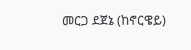መርጋ ደጀኔ (ከኖርዌይ)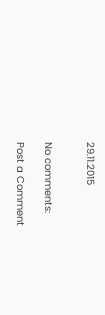29.11.2015


No comments:

Post a Comment